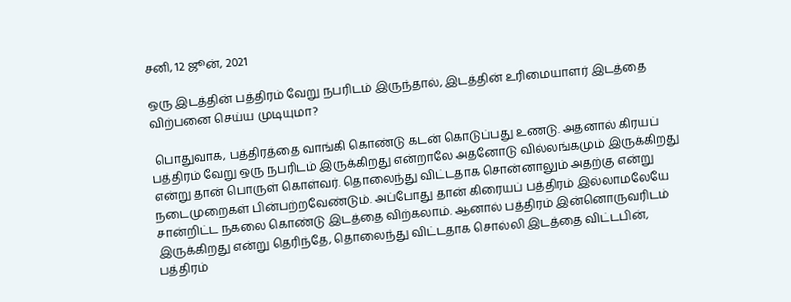சனி, 12 ஜூன், 2021

ஒரு இடத்தின் பத்திரம் வேறு நபரிடம் இருந்தால், இடத்தின் உரிமையாளர் இடத்தை விற்பனை செய்ய முடியுமா?

 பொதுவாக, பத்திரத்தை வாங்கி கொண்டு கடன் கொடுப்பது உணடு. அதனால் கிரயப் பத்திரம் வேறு ஒரு நபரிடம் இருக்கிறது என்றாலே அதனோடு வில்லங்கமும் இருக்கிறது என்று தான் பொருள் கொள்வர். தொலைந்து விட்டதாக சொன்னாலும் அதற்கு என்று நடைமுறைகள் பின்பற்றவேண்டும். அப்போது தான் கிரையப் பத்திரம் இல்லாமலேயே சான்றிட்ட நகலை கொண்டு இடத்தை விற்கலாம். ஆனால் பத்திரம் இன்னொருவரிடம் இருக்கிறது என்று தெரிந்தே, தொலைந்து விட்டதாக சொல்லி இடத்தை விட்டபின், பத்திரம்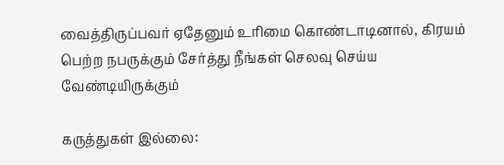வைத்திருப்பவர் ஏதேனும் உரிமை கொண்டாடினால், கிரயம் பெற்ற நபருக்கும் சேர்த்து நீங்கள் செலவு செய்ய வேண்டியிருக்கும்

கருத்துகள் இல்லை: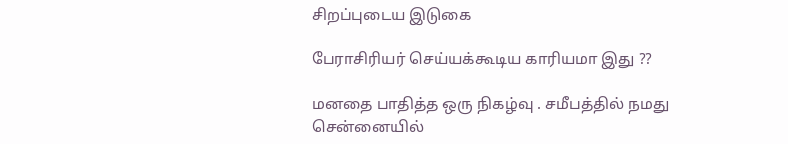சிறப்புடைய இடுகை

பேராசிரியர் செய்யக்கூடிய காரியமா இது ??

மனதை பாதித்த ஒரு நிகழ்வு . சமீபத்தில் நமது சென்னையில்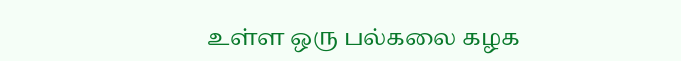உள்ள ஒரு பல்கலை கழக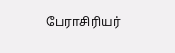பேராசிரியர்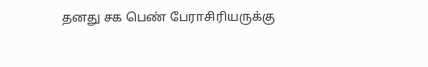தனது சக பெண் பேராசிரியருக்கு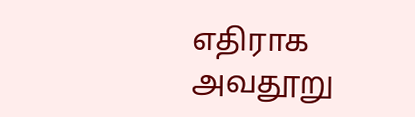எதிராக அவதூறு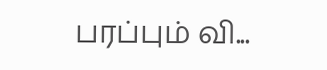பரப்பும் வி...